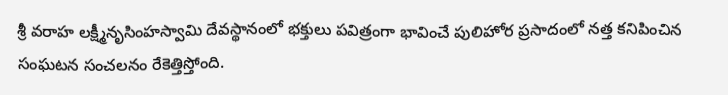శ్రీ వరాహ లక్ష్మీనృసింహస్వామి దేవస్థానంలో భక్తులు పవిత్రంగా భావించే పులిహోర ప్రసాదంలో నత్త కనిపించిన సంఘటన సంచలనం రేకెత్తిస్తోంది.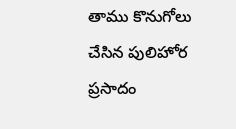తాము కొనుగోలు చేసిన పులిహోర ప్రసాదం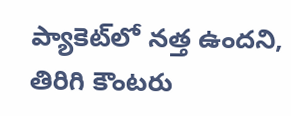ప్యాకెట్‌లో నత్త ఉందని, తిరిగి కౌంటరు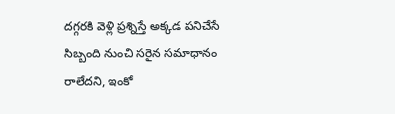దగ్గరకి వెళ్లి ప్రశ్నిస్తే అక్కడ పనిచేసే సిబ్బంది నుంచి సరైన సమాధానం రాలేదని, ఇంకో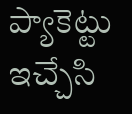ప్యాకెట్టు ఇచ్చేసి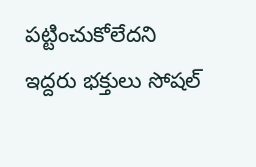పట్టించుకోలేదని ఇద్దరు భక్తులు సోషల్‌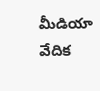మీడియా వేదిక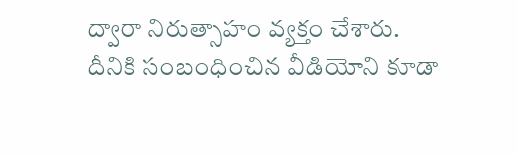ద్వారా నిరుత్సాహం వ్యక్తం చేశారు. దీనికి సంబంధించిన వీడియోని కూడా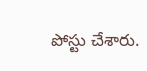పోస్టు చేశారు.